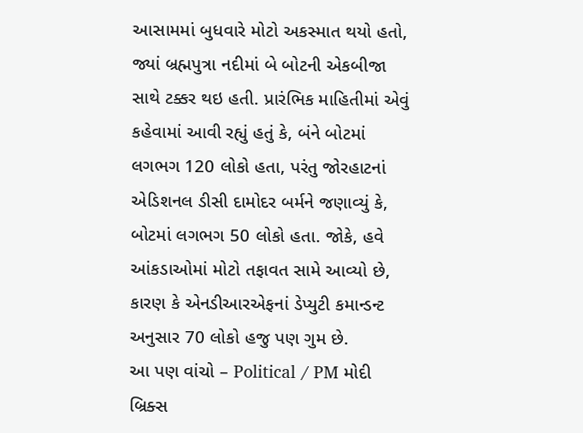આસામમાં બુધવારે મોટો અકસ્માત થયો હતો, જ્યાં બ્રહ્મપુત્રા નદીમાં બે બોટની એકબીજા સાથે ટક્કર થઇ હતી. પ્રારંભિક માહિતીમાં એવું કહેવામાં આવી રહ્યું હતું કે, બંને બોટમાં લગભગ 120 લોકો હતા, પરંતુ જોરહાટનાં એડિશનલ ડીસી દામોદર બર્મને જણાવ્યું કે, બોટમાં લગભગ 50 લોકો હતા. જોકે, હવે આંકડાઓમાં મોટો તફાવત સામે આવ્યો છે, કારણ કે એનડીઆરએફનાં ડેપ્યુટી કમાન્ડન્ટ અનુસાર 70 લોકો હજુ પણ ગુમ છે.
આ પણ વાંચો – Political / PM મોદી બ્રિક્સ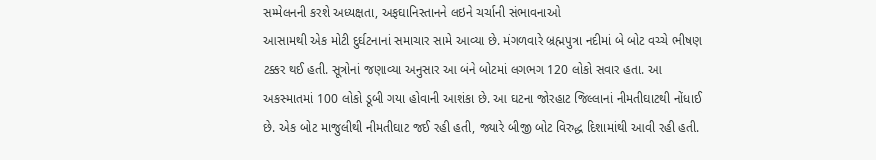સમ્મેલનની કરશે અધ્યક્ષતા, અફઘાનિસ્તાનને લઇને ચર્ચાની સંભાવનાઓ
આસામથી એક મોટી દુર્ઘટનાનાં સમાચાર સામે આવ્યા છે. મંગળવારે બ્રહ્મપુત્રા નદીમાં બે બોટ વચ્ચે ભીષણ ટક્કર થઈ હતી. સૂત્રોનાં જણાવ્યા અનુસાર આ બંને બોટમાં લગભગ 120 લોકો સવાર હતા. આ અકસ્માતમાં 100 લોકો ડૂબી ગયા હોવાની આશંકા છે. આ ઘટના જોરહાટ જિલ્લાનાં નીમતીઘાટથી નોંધાઈ છે. એક બોટ માજુલીથી નીમતીઘાટ જઈ રહી હતી, જ્યારે બીજી બોટ વિરુદ્ધ દિશામાંથી આવી રહી હતી.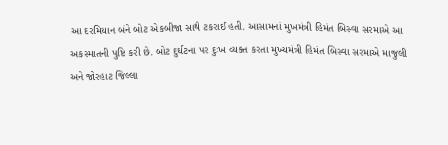આ દરમિયાન બંને બોટ એકબીજા સાથે ટકરાઈ હતી. આસામનાં મુખમંત્રી હિમંત બિસ્વા સરમાએ આ અકસ્માતની પુષ્ટિ કરી છે. બોટ દુર્ઘટના પર દુઃખ વ્યક્ત કરતા મુખ્યમંત્રી હિમંત બિસ્વા સરમાએ માજુલી અને જોરહાટ જિલ્લા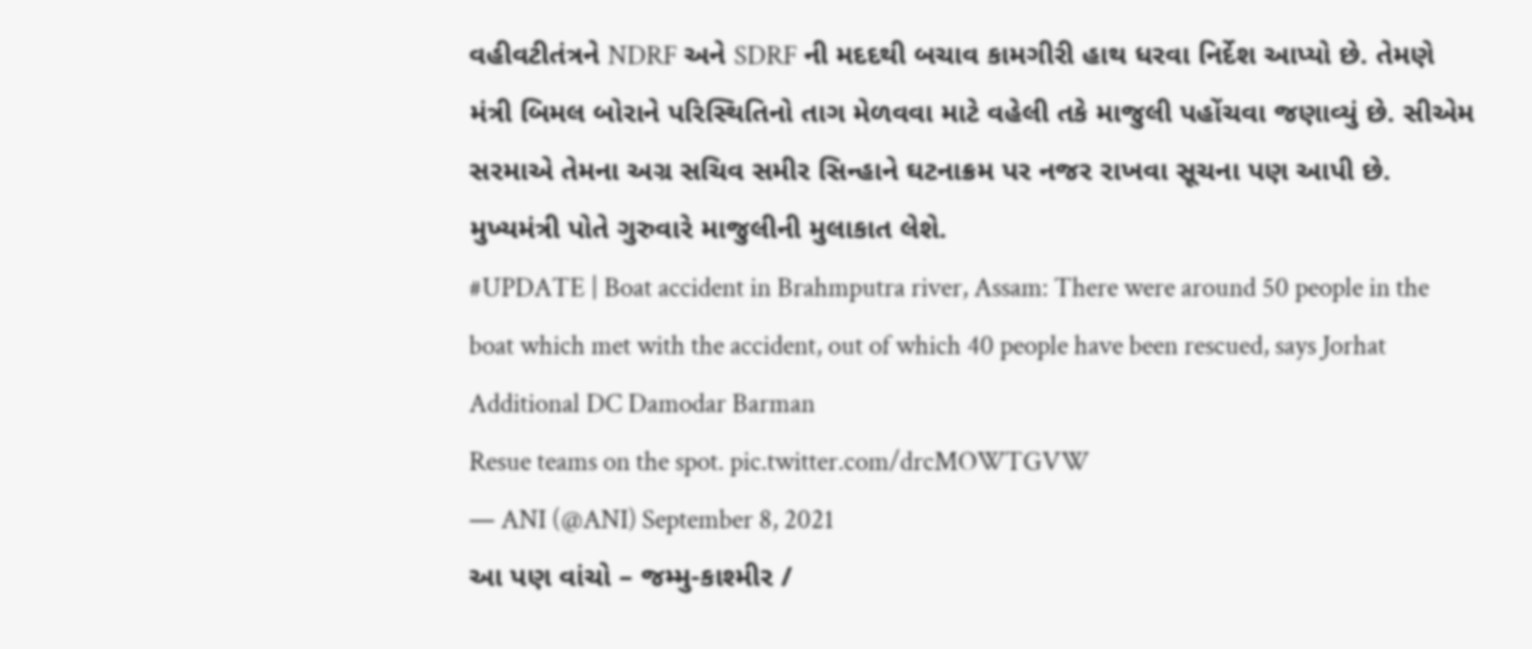વહીવટીતંત્રને NDRF અને SDRF ની મદદથી બચાવ કામગીરી હાથ ધરવા નિર્દેશ આપ્યો છે. તેમણે મંત્રી બિમલ બોરાને પરિસ્થિતિનો તાગ મેળવવા માટે વહેલી તકે માજુલી પહોંચવા જણાવ્યું છે. સીએમ સરમાએ તેમના અગ્ર સચિવ સમીર સિન્હાને ઘટનાક્રમ પર નજર રાખવા સૂચના પણ આપી છે. મુખ્યમંત્રી પોતે ગુરુવારે માજુલીની મુલાકાત લેશે.
#UPDATE | Boat accident in Brahmputra river, Assam: There were around 50 people in the boat which met with the accident, out of which 40 people have been rescued, says Jorhat Additional DC Damodar Barman
Resue teams on the spot. pic.twitter.com/drcMOWTGVW
— ANI (@ANI) September 8, 2021
આ પણ વાંચો – જમ્મુ-કાશ્મીર /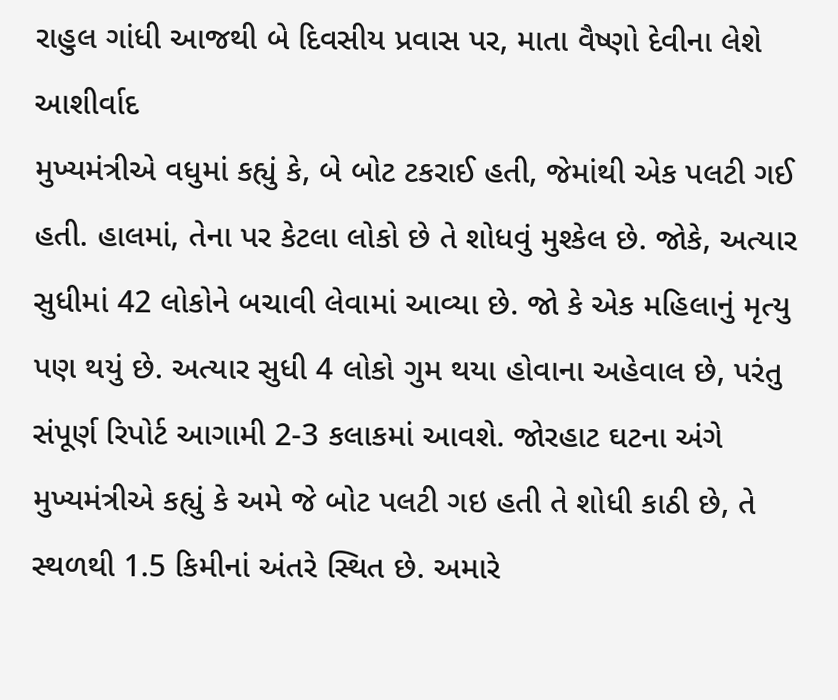રાહુલ ગાંધી આજથી બે દિવસીય પ્રવાસ પર, માતા વૈષ્ણો દેવીના લેશે આશીર્વાદ
મુખ્યમંત્રીએ વધુમાં કહ્યું કે, બે બોટ ટકરાઈ હતી, જેમાંથી એક પલટી ગઈ હતી. હાલમાં, તેના પર કેટલા લોકો છે તે શોધવું મુશ્કેલ છે. જોકે, અત્યાર સુધીમાં 42 લોકોને બચાવી લેવામાં આવ્યા છે. જો કે એક મહિલાનું મૃત્યુ પણ થયું છે. અત્યાર સુધી 4 લોકો ગુમ થયા હોવાના અહેવાલ છે, પરંતુ સંપૂર્ણ રિપોર્ટ આગામી 2-3 કલાકમાં આવશે. જોરહાટ ઘટના અંગે મુખ્યમંત્રીએ કહ્યું કે અમે જે બોટ પલટી ગઇ હતી તે શોધી કાઠી છે, તે સ્થળથી 1.5 કિમીનાં અંતરે સ્થિત છે. અમારે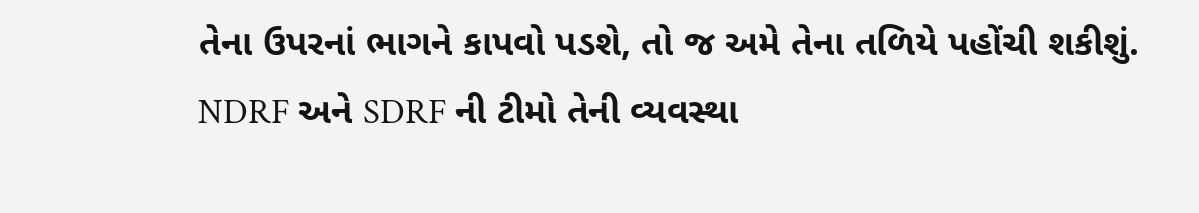તેના ઉપરનાં ભાગને કાપવો પડશે, તો જ અમે તેના તળિયે પહોંચી શકીશું. NDRF અને SDRF ની ટીમો તેની વ્યવસ્થા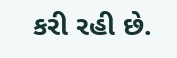કરી રહી છે.